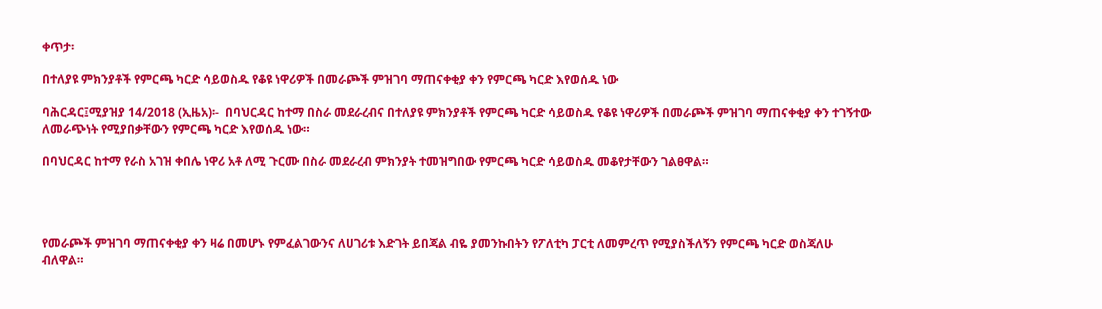ቀጥታ፡

በተለያዩ ምክንያቶች የምርጫ ካርድ ሳይወስዱ የቆዩ ነዋሪዎች በመራጮች ምዝገባ ማጠናቀቂያ ቀን የምርጫ ካርድ እየወሰዱ ነው

ባሕርዳር፤ሚያዝያ 14/2018 (ኢዜአ)፡-  በባህርዳር ከተማ በስራ መደራረብና በተለያዩ ምክንያቶች የምርጫ ካርድ ሳይወስዱ የቆዩ ነዋሪዎች በመራጮች ምዝገባ ማጠናቀቂያ ቀን ተገኝተው ለመራጭነት የሚያበቃቸውን የምርጫ ካርድ እየወሰዱ ነው።

በባህርዳር ከተማ የራስ አገዝ ቀበሌ ነዋሪ አቶ ለሚ ጉርሙ በስራ መደራረብ ምክንያት ተመዝግበው የምርጫ ካርድ ሳይወስዱ መቆየታቸውን ገልፀዋል።




የመራጮች ምዝገባ ማጠናቀቂያ ቀን ዛሬ በመሆኑ የምፈልገውንና ለሀገሪቱ እድገት ይበጃል ብዬ ያመንኩበትን የፖለቲካ ፓርቲ ለመምረጥ የሚያስችለኝን የምርጫ ካርድ ወስጃለሁ ብለዋል።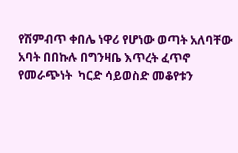የሽምብጥ ቀበሌ ነዋሪ የሆነው ወጣት አለባቸው አባት በበኩሉ በግንዛቤ እጥረት ፈጥኖ የመራጭነት  ካርድ ሳይወስድ መቆየቱን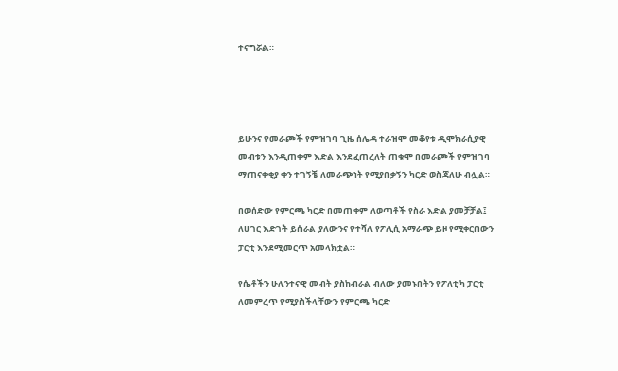ተናግሯል።




ይሁንና የመራጮች የምዝገባ ጊዜ ሰሌዳ ተራዝሞ መቆየቱ ዲሞክራሲያዊ መብቱን እንዲጠቀም እድል እንደፈጠረለት ጠቁሞ በመራጮች የምዝገባ ማጠናቀቂያ ቀን ተገኝቼ ለመራጭነት የሚያበቃኝን ካርድ ወስጃለሁ ብሏል።

በወሰድው የምርጫ ካርድ በመጠቀም ለወጣቶች የስራ እድል ያመቻቻል፤ ለሀገር እድገት ይሰራል ያለውንና የተሻለ የፖሊሲ አማራጭ ይዞ የሚቀርበውን ፓርቲ እንደሚመርጥ አመላክቷል።

የሴቶችን ሁለንተናዊ መብት ያስከብራል ብለው ያመኑበትን የፖለቲካ ፓርቲ ለመምረጥ የሚያስችላቸውን የምርጫ ካርድ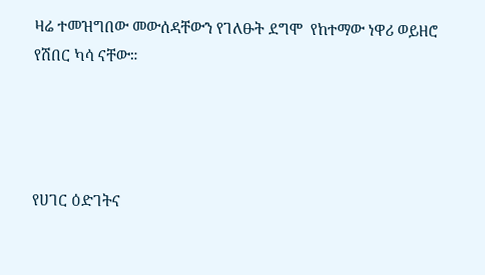ዛሬ ተመዝግበው መውሰዳቸውን የገለፁት ደግሞ  የከተማው ነዋሪ ወይዘሮ የሽበር ካሳ ናቸው።




የሀገር ዕድገትና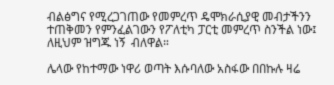ብልፅግና የሚረጋገጠው የመምረጥ ዴሞክራሲያዊ መብታችንን ተጠቅመን የምንፈልገውን የፖለቲካ ፓርቲ መምረጥ ስንችል ነው፤ ለዚህም ዝግጁ ነኝ  ብለዋል።

ሌላው የከተማው ነዋሪ ወጣት እሱባለው አስፋው በበኩሉ ዛሬ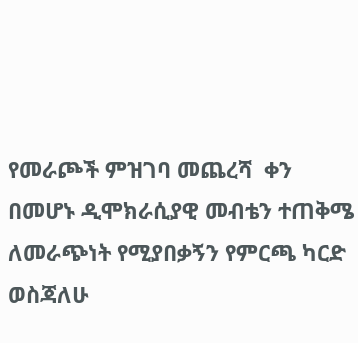የመራጮች ምዝገባ መጨረሻ  ቀን በመሆኑ ዲሞክራሲያዊ መብቴን ተጠቅሜ ለመራጭነት የሚያበቃኝን የምርጫ ካርድ ወስጃለሁ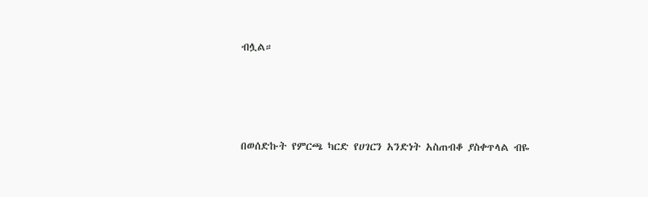ብሏል።




በወሰድኩት የምርጫ ካርድ የሀገርን አንድነት አስጠብቆ ያስቀጥላል ብዬ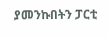ያመንኩበትን ፓርቲ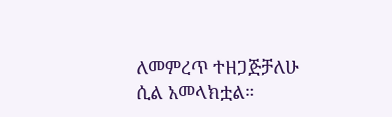ለመምረጥ ተዘጋጅቻለሁ ሲል አመላክቷል።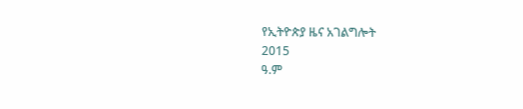የኢትዮጵያ ዜና አገልግሎት
2015
ዓ.ም